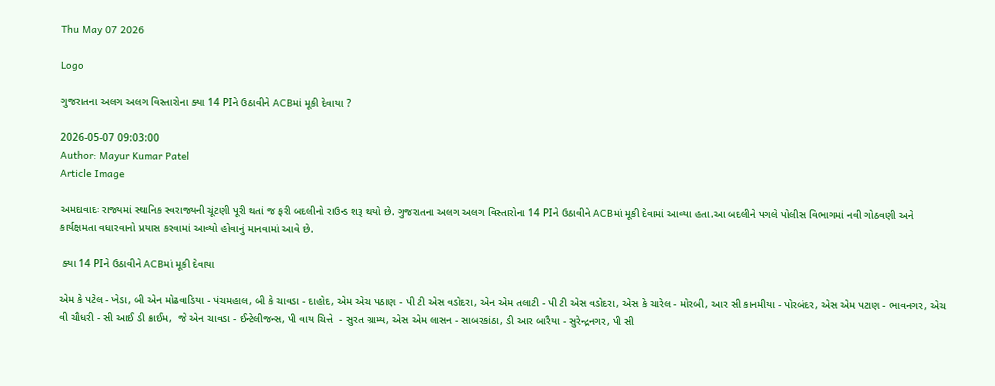Thu May 07 2026

Logo

ગુજરાતના અલગ અલગ વિસ્તારોના ક્યા 14 PIને ઉઠાવીને ACBમાં મૂકી દેવાયા ?

2026-05-07 09:03:00
Author: Mayur Kumar Patel
Article Image

અમદાવાદઃ રાજ્યમાં સ્થાનિક સ્વરાજ્યની ચૂંટણી પૂરી થતાં જ ફરી બદલીનો રાઉન્ડ શરૂ થયો છે. ગુજરાતના અલગ અલગ વિસ્તારોના 14 PIને ઉઠાવીને ACBમાં મૂકી દેવામાં આવ્યા હતા.આ બદલીને પગલે પોલીસ વિભાગમાં નવી ગોઠવણી અને કાર્યક્ષમતા વધારવાનો પ્રયાસ કરવામાં આવ્યો હોવાનું માનવામાં આવે છે.

 ક્યા 14 PIને ઉઠાવીને ACBમાં મૂકી દેવાયા

એમ કે પટેલ - ખેડા, બી એન મોઢવાડિયા - પંચમહાલ, બી કે ચાવડા - દાહોદ, એમ એચ પઠાણ - પી ટી એસ વડોદરા, એન એમ તલાટી - પી ટી એસ વડોદરા, એસ કે ચારેલ - મોરબી, આર સી કાનમીયા - પોરબંદર, એસ એમ પટાણ - ભાવનગર, એચ વી ચૌધરી - સી આઈ ડી ક્રાઈમ,  જે એન ચાવડા - ઈન્ટેલીજન્સ, પી વાય ચિત્તે  - સુરત ગ્રામ્ય, એસ એમ લાસન - સાબરકાંઠા, ડી આર બારૈયા - સુરેન્દ્રનગર, પી સી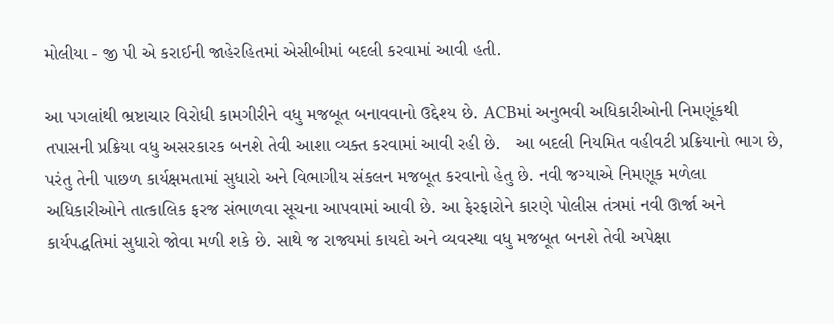મોલીયા - જી પી એ કરાઈની જાહેરહિતમાં એસીબીમાં બદલી કરવામાં આવી હતી.

આ પગલાંથી ભ્રષ્ટાચાર વિરોધી કામગીરીને વધુ મજબૂત બનાવવાનો ઉદ્દેશ્ય છે. ACBમાં અનુભવી અધિકારીઓની નિમણૂંકથી તપાસની પ્રક્રિયા વધુ અસરકારક બનશે તેવી આશા વ્યક્ત કરવામાં આવી રહી છે.   આ બદલી નિયમિત વહીવટી પ્રક્રિયાનો ભાગ છે, પરંતુ તેની પાછળ કાર્યક્ષમતામાં સુધારો અને વિભાગીય સંકલન મજબૂત કરવાનો હેતુ છે. નવી જગ્યાએ નિમણૂક મળેલા અધિકારીઓને તાત્કાલિક ફરજ સંભાળવા સૂચના આપવામાં આવી છે. આ ફેરફારોને કારણે પોલીસ તંત્રમાં નવી ઊર્જા અને કાર્યપદ્ધતિમાં સુધારો જોવા મળી શકે છે. સાથે જ રાજ્યમાં કાયદો અને વ્યવસ્થા વધુ મજબૂત બનશે તેવી અપેક્ષા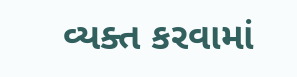વ્યક્ત કરવામાં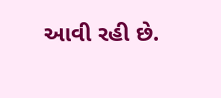આવી રહી છે.